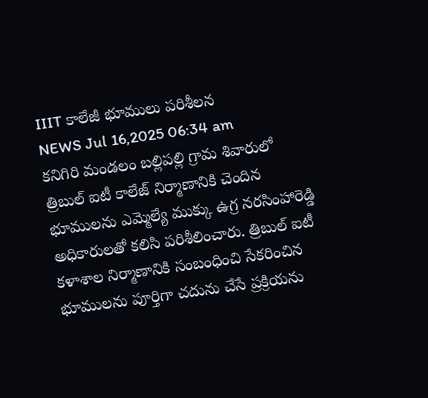IIIT కాలేజీ భూములు పరిశీలన
NEWS Jul 16,2025 06:34 am
కనిగిరి మండలం బల్లిపల్లి గ్రామ శివారులో త్రిబుల్ ఐటీ కాలేజ్ నిర్మాణానికి చెందిన భూములను ఎమ్మెల్యే ముక్కు ఉగ్ర నరసింహారెడ్డి అధికారులతో కలిసి పరిశీలించారు. త్రిబుల్ ఐటీ కళాశాల నిర్మాణానికి సంబంధించి సేకరించిన భూములను పూర్తిగా చదును చేసే ప్రక్రియను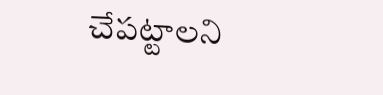చేపట్టాలని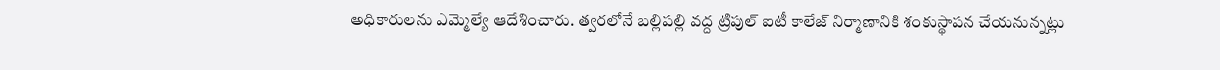అధికారులను ఎమ్మెల్యే ఆదేశించారు. త్వరలోనే బల్లిపల్లి వద్ద ట్రిపుల్ ఐటీ కాలేజ్ నిర్మాణానికి శంకుస్థాపన చేయనున్నట్లు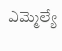ఎమ్మెల్యే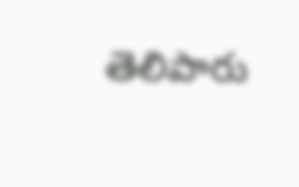తెలిపారు